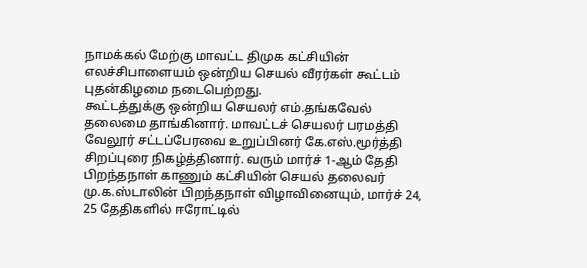நாமக்கல் மேற்கு மாவட்ட திமுக கட்சியின் எலச்சிபாளையம் ஒன்றிய செயல் வீரர்கள் கூட்டம் புதன்கிழமை நடைபெற்றது.
கூட்டத்துக்கு ஒன்றிய செயலர் எம்.தங்கவேல் தலைமை தாங்கினார். மாவட்டச் செயலர் பரமத்தி வேலூர் சட்டப்பேரவை உறுப்பினர் கே.எஸ்.மூர்த்தி சிறப்புரை நிகழ்த்தினார். வரும் மார்ச் 1-ஆம் தேதி பிறந்தநாள் காணும் கட்சியின் செயல் தலைவர் மு.க.ஸ்டாலின் பிறந்தநாள் விழாவினையும், மார்ச் 24, 25 தேதிகளில் ஈரோட்டில்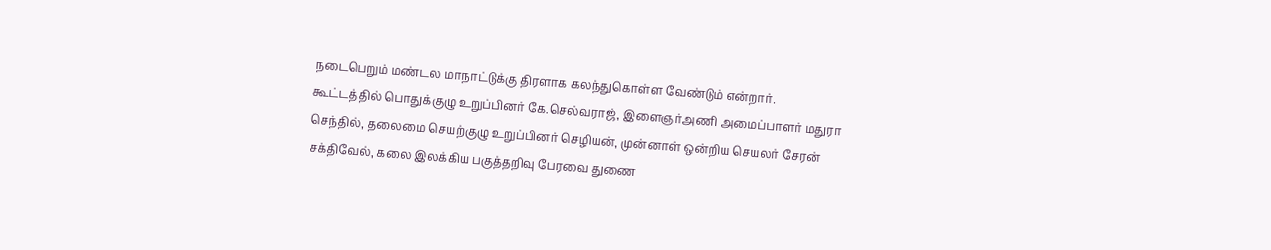நடைபெறும் மண்டல மாநாட்டுக்கு திரளாக கலந்துகொள்ள வேண்டும் என்றார்.
கூட்டத்தில் பொதுக்குழு உறுப்பினர் கே.செல்வராஜ், இளைஞர்அணி அமைப்பாளர் மதுரா செந்தில், தலைமை செயற்குழு உறுப்பினர் செழியன், முன்னாள் ஒன்றிய செயலர் சேரன் சக்திவேல், கலை இலக்கிய பகுத்தறிவு பேரவை துணை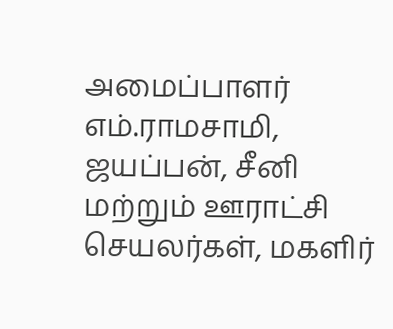அமைப்பாளர் எம்.ராமசாமி, ஜயப்பன், சீனி மற்றும் ஊராட்சி செயலர்கள், மகளிர்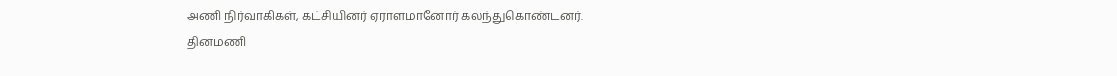அணி நிர்வாகிகள், கட்சியினர் ஏராளமானோர் கலந்துகொண்டனர்.
தினமணி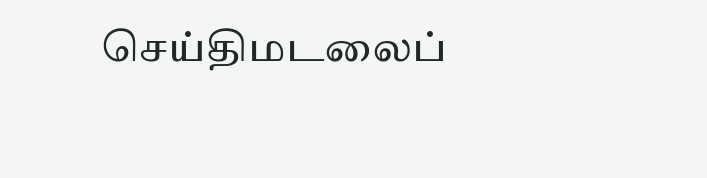செய்திமடலைப்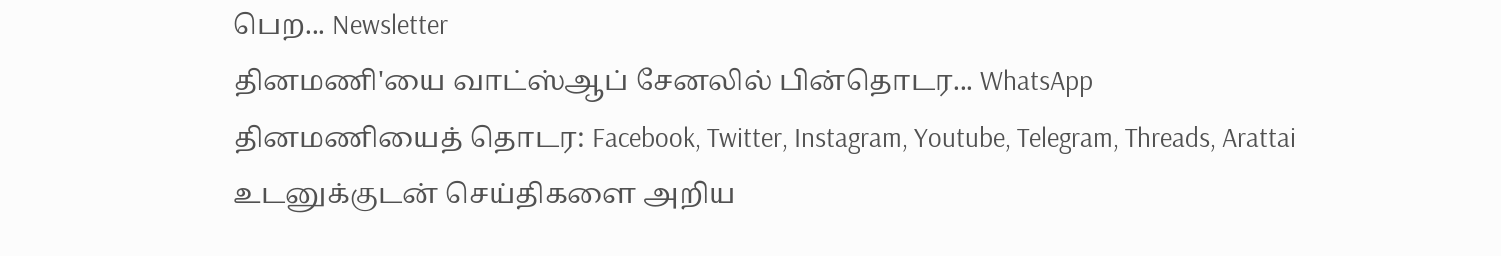பெற... Newsletter
தினமணி'யை வாட்ஸ்ஆப் சேனலில் பின்தொடர... WhatsApp
தினமணியைத் தொடர: Facebook, Twitter, Instagram, Youtube, Telegram, Threads, Arattai
உடனுக்குடன் செய்திகளை அறிய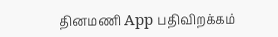தினமணி App பதிவிறக்கம்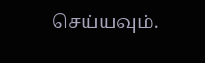செய்யவும்.